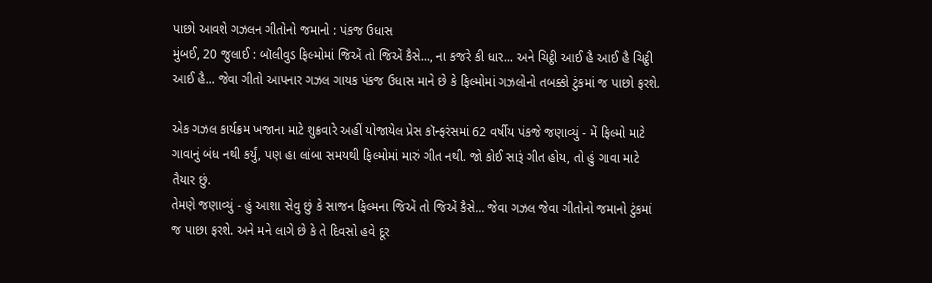પાછો આવશે ગઝલન ગીતોનો જમાનો : પંકજ ઉધાસ
મુંબઈ, 20 જુલાઈ : બૉલીવુડ ફિલ્મોમાં જિએં તો જિએં કૈસે..., ના કજરે કી ધાર... અને ચિટ્ઠી આઈ હૈ આઈ હૈ ચિટ્ઠી આઈ હૈ... જેવા ગીતો આપનાર ગઝલ ગાયક પંકજ ઉધાસ માને છે કે ફિલ્મોમાં ગઝલોનો તબક્કો ટુંકમાં જ પાછો ફરશે.

એક ગઝલ કાર્યક્રમ ખજાના માટે શુક્રવારે અહીં યોજાયેલ પ્રેસ કૉન્ફરંસમાં 62 વર્ષીય પંકજે જણાવ્યું - મેં ફિલ્મો માટે ગાવાનું બંધ નથી કર્યું, પણ હા લાંબા સમયથી ફિલ્મોમાં મારું ગીત નથી. જો કોઈ સારૂં ગીત હોય, તો હું ગાવા માટે તૈયાર છું.
તેમણે જણાવ્યું - હું આશા સેવુ છું કે સાજન ફિલ્મના જિએં તો જિએં કૈસે... જેવા ગઝલ જેવા ગીતોનો જમાનો ટુંકમાં જ પાછા ફરશે. અને મને લાગે છે કે તે દિવસો હવે દૂર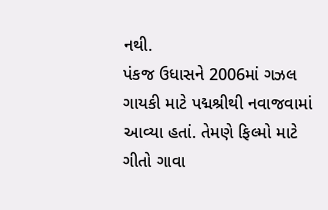નથી.
પંકજ ઉધાસને 2006માં ગઝલ ગાયકી માટે પદ્મશ્રીથી નવાજવામાં આવ્યા હતાં. તેમણે ફિલ્મો માટે ગીતો ગાવા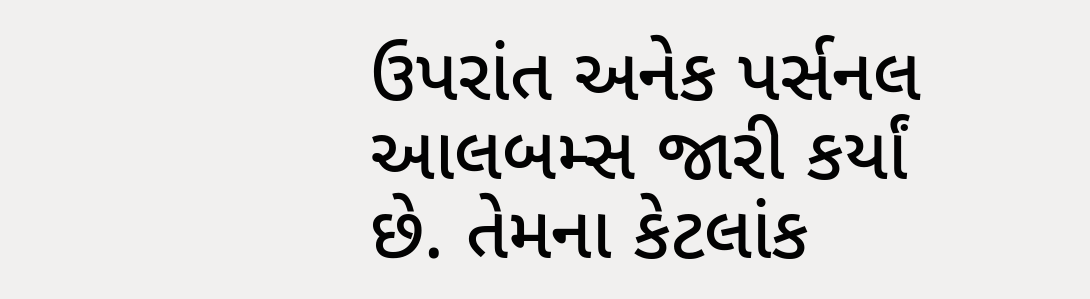ઉપરાંત અનેક પર્સનલ આલબમ્સ જારી કર્યાં છે. તેમના કેટલાંક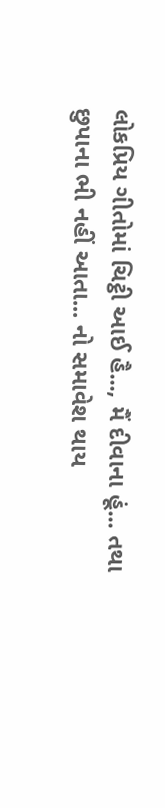લોકપ્રિય ગીતોમાં ચિટ્ઠી આઈ હૈ..., મૈં દીવાના હૂં... તથા છુપાના ભી નહીં આતા... નો સમાવેશ થાય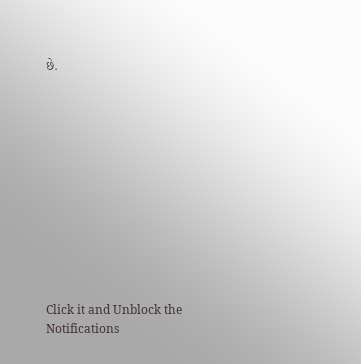છે.












Click it and Unblock the Notifications